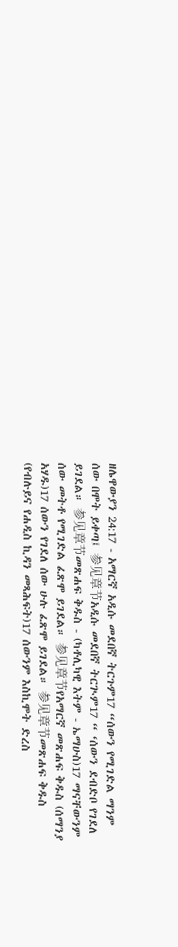ዘሌዋውያን 24:17 - አማርኛ አዲሱ መደበኛ ትርጉም17 “ሰውን የሚገድል ማንም ሰው በሞት ይቀጣ፤ 参见章节አዲሱ መደበኛ ትርጒም17 “ ‘ሰውን ደብድቦ የገደለ ይገደል። 参见章节መጽሐፍ ቅዱስ - (ካቶሊካዊ እትም - ኤማሁስ)17 ማናቸውንም ሰው መትቶ የሚገድል ፈጽሞ ይገደል። 参见章节የአማርኛ መጽሐፍ ቅዱስ (ሰማንያ አሃዱ)17 ሰውን የገደለ ሰው ሁሉ ፈጽሞ ይገደል። 参见章节መጽሐፍ ቅዱስ (የብሉይና የሐዲስ ኪዳን መጻሕፍት)17 ሰውንም እስኪሞት ድረስ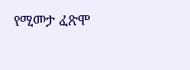የሚመታ ፈጽሞ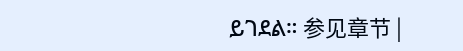ይገደል። 参见章节 |